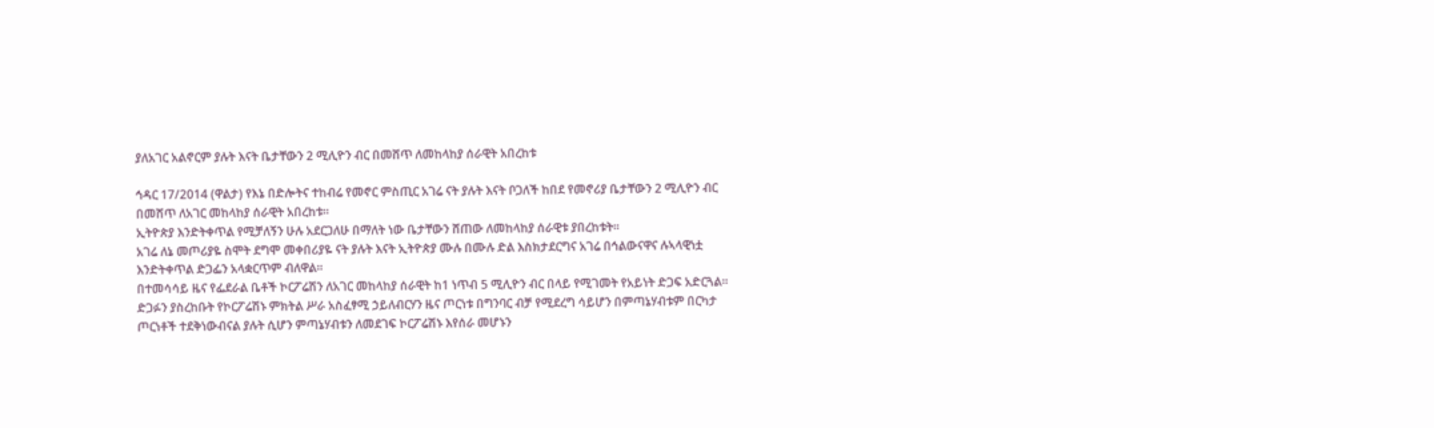ያለአገር አልኖርም ያሉት እናት ቤታቸውን 2 ሚሊዮን ብር በመሸጥ ለመከላከያ ሰራዊት አበረከቱ

ኅዳር 17/2014 (ዋልታ) የእኔ በድሎትና ተከብሬ የመኖር ምስጢር አገሬ ናት ያሉት እናት ቦጋለች ከበደ የመኖሪያ ቤታቸውን 2 ሚሊዮን ብር በመሸጥ ለአገር መከላከያ ሰራዊት አበረከቱ፡፡
ኢትዮጵያ እንድትቀጥል የሚቻለኝን ሁሉ አደርጋለሁ በማለት ነው ቤታቸውን ሸጠው ለመከላከያ ሰራዊቱ ያበረከቱት፡፡
አገሬ ለኔ መጦሪያዬ ስሞት ደግሞ መቀበሪያዬ ናት ያሉት እናት ኢትዮጵያ ሙሉ በሙሉ ድል እስክታደርግና አገሬ በኅልውናዋና ሉኣላዊነቷ እንድትቀጥል ድጋፌን አላቋርጥም ብለዋል።
በተመሳሳይ ዜና የፌደራል ቤቶች ኮርፖሬሽን ለአገር መከላከያ ሰራዊት ከ1 ነጥብ 5 ሚሊዮን ብር በላይ የሚገመት የአይነት ድጋፍ አድርጓል።
ድጋፉን ያስረከቡት የኮርፖሬሽኑ ምክትል ሥራ አስፈፃሚ ኃይለብርሃን ዜና ጦርነቱ በግንባር ብቻ የሚደረግ ሳይሆን በምጣኔሃብቱም በርካታ ጦርነቶች ተደቅነውብናል ያሉት ሲሆን ምጣኔሃብቱን ለመደገፍ ኮርፖሬሽኑ እየሰራ መሆኑን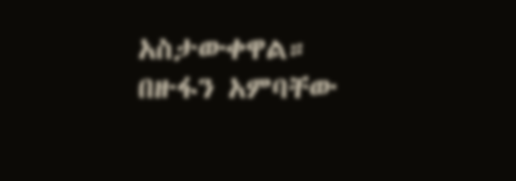አስታውቀዋል።
በዙፋን አምባቸው